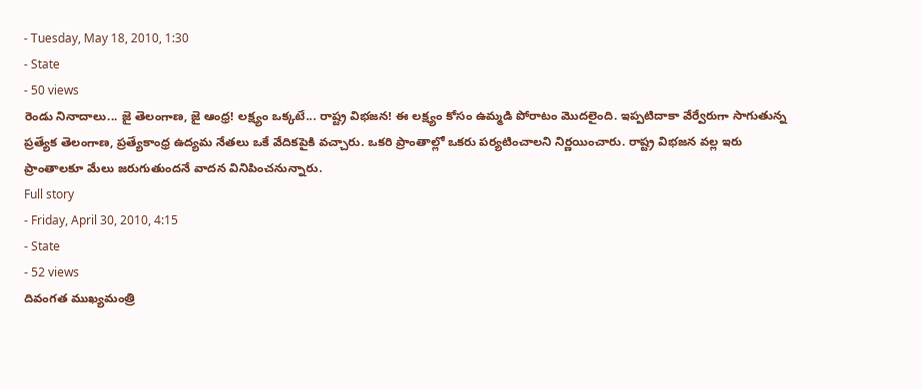- Tuesday, May 18, 2010, 1:30
- State
- 50 views
రెండు నినాదాలు... జై తెలంగాణ, జై ఆంధ్ర! లక్ష్యం ఒక్కటే... రాష్ట్ర విభజన! ఈ లక్ష్యం కోసం ఉమ్మడి పోరాటం మొదలైంది. ఇప్పటిదాకా వేర్వేరుగా సాగుతున్న ప్రత్యేక తెలంగాణ, ప్రత్యేకాంధ్ర ఉద్యమ నేతలు ఒకే వేదికపైకి వచ్చారు. ఒకరి ప్రాంతాల్లో ఒకరు పర్యటించాలని నిర్ణయించారు. రాష్ట్ర విభజన వల్ల ఇరు ప్రాంతాలకూ మేలు జరుగుతుందనే వాదన వినిపించనున్నారు.
Full story
- Friday, April 30, 2010, 4:15
- State
- 52 views
దివంగత ముఖ్యమంత్రి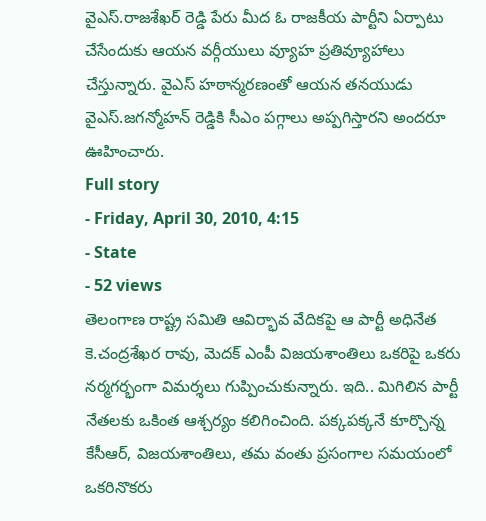వైఎస్.రాజశేఖర్ రెడ్డి పేరు మీద ఓ రాజకీయ పార్టీని ఏర్పాటు చేసేందుకు ఆయన వర్గీయులు వ్యూహ ప్రతివ్యూహాలు చేస్తున్నారు. వైఎస్ హఠాన్మరణంతో ఆయన తనయుడు వైఎస్.జగన్మోహన్ రెడ్డికి సీఎం పగ్గాలు అప్పగిస్తారని అందరూ ఊహించారు.
Full story
- Friday, April 30, 2010, 4:15
- State
- 52 views
తెలంగాణ రాష్ట్ర సమితి ఆవిర్భావ వేదికపై ఆ పార్టీ అధినేత కె.చంద్రశేఖర రావు, మెదక్ ఎంపీ విజయశాంతిలు ఒకరిపై ఒకరు నర్మగర్భంగా విమర్శలు గుప్పించుకున్నారు. ఇది.. మిగిలిన పార్టీ నేతలకు ఒకింత ఆశ్చర్యం కలిగించింది. పక్కపక్కనే కూర్చొన్న కేసీఆర్, విజయశాంతిలు, తమ వంతు ప్రసంగాల సమయంలో ఒకరినొకరు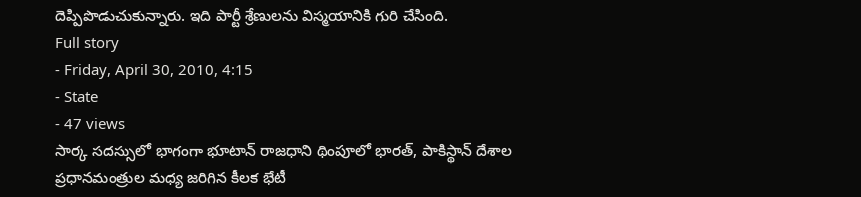దెప్పిపొడుచుకున్నారు. ఇది పార్టీ శ్రేణులను విస్మయానికి గురి చేసింది.
Full story
- Friday, April 30, 2010, 4:15
- State
- 47 views
సార్క సదస్సులో భాగంగా భూటాన్ రాజధాని థింపూలో భారత్, పాకిస్థాన్ దేశాల ప్రధానమంత్రుల మధ్య జరిగిన కీలక భేటీ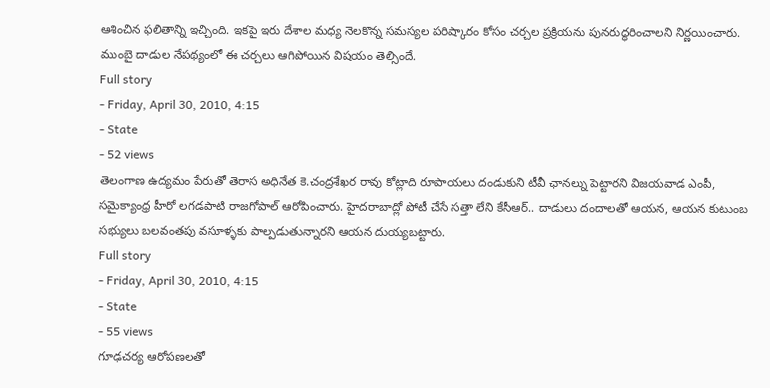ఆశించిన ఫలితాన్ని ఇచ్చింది. ఇకపై ఇరు దేశాల మధ్య నెలకొన్న సమస్యల పరిష్కారం కోసం చర్చల ప్రక్రియను పునరుద్ధరించాలని నిర్ణయించారు. ముంబై దాడుల నేపథ్యంలో ఈ చర్చలు ఆగిపోయిన విషయం తెల్సిందే.
Full story
- Friday, April 30, 2010, 4:15
- State
- 52 views
తెలంగాణ ఉద్యమం పేరుతో తెరాస అధినేత కె.చంద్రశేఖర రావు కోట్లాది రూపాయలు దండుకుని టీవీ ఛానల్ను పెట్టారని విజయవాడ ఎంపీ, సమైక్యాంధ్ర హీరో లగడపాటి రాజగోపాల్ ఆరోపించారు. హైదరాబాద్లో పోటీ చేసే సత్తా లేని కేసీఆర్.. దాడులు దందాలతో ఆయన, ఆయన కుటుంబ సభ్యులు బలవంతపు వసూళ్ళకు పాల్పడుతున్నారని ఆయన దుయ్యబట్టారు.
Full story
- Friday, April 30, 2010, 4:15
- State
- 55 views
గూఢచర్య ఆరోపణలతో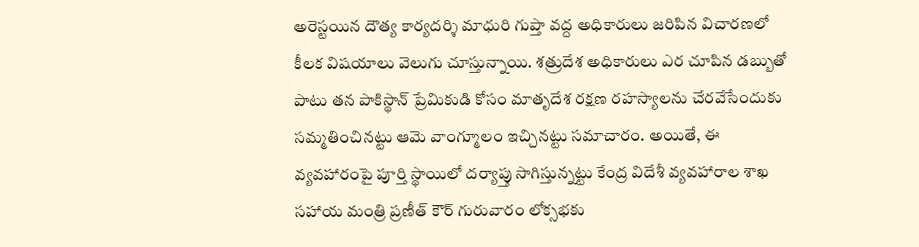అరెస్టయిన దౌత్య కార్యదర్శి మాధురి గుప్తా వద్ద అధికారులు జరిపిన విచారణలో కీలక విషయాలు వెలుగు చూస్తున్నాయి. శత్రుదేశ అధికారులు ఎర చూపిన డబ్బుతో పాటు తన పాకిస్థాన్ ప్రేమికుడి కోసం మాతృదేశ రక్షణ రహస్యాలను చేరవేసేందుకు సమ్మతించినట్టు ఆమె వాంగ్మూలం ఇచ్చినట్టు సమాచారం. అయితే, ఈ వ్యవహారంపై పూర్తి స్థాయిలో దర్యాప్తు సాగిస్తున్నట్టు కేంద్ర విదేశీ వ్యవహారాల శాఖ సహాయ మంత్రి ప్రణీత్ కౌర్ గురువారం లోక్సభకు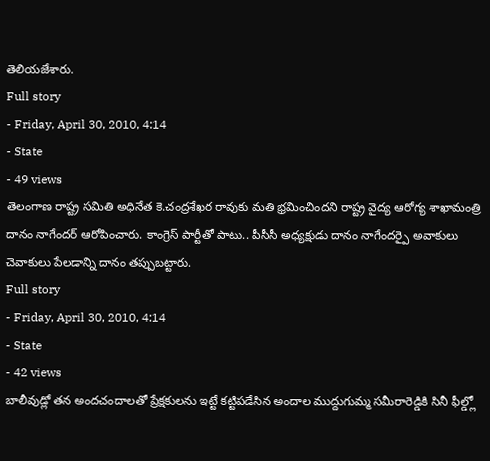తెలియజేశారు.
Full story
- Friday, April 30, 2010, 4:14
- State
- 49 views
తెలంగాణ రాష్ట్ర సమితి అధినేత కె.చంద్రశేఖర రావుకు మతి భ్రమించిందని రాష్ట్ర వైద్య ఆరోగ్య శాఖామంత్రి దానం నాగేందర్ ఆరోపించారు. కాంగ్రెస్ పార్టీతో పాటు.. పీసీసీ అధ్యక్షుడు దానం నాగేందర్పై అవాకులు చెవాకులు పేలడాన్ని దానం తప్పుబట్టారు.
Full story
- Friday, April 30, 2010, 4:14
- State
- 42 views
బాలీవుడ్లో తన అందచందాలతో ప్రేక్షకులను ఇట్టే కట్టిపడేసిన అందాల ముద్దుగుమ్మ సమీరారెడ్డికి సినీ ఫీల్డ్లో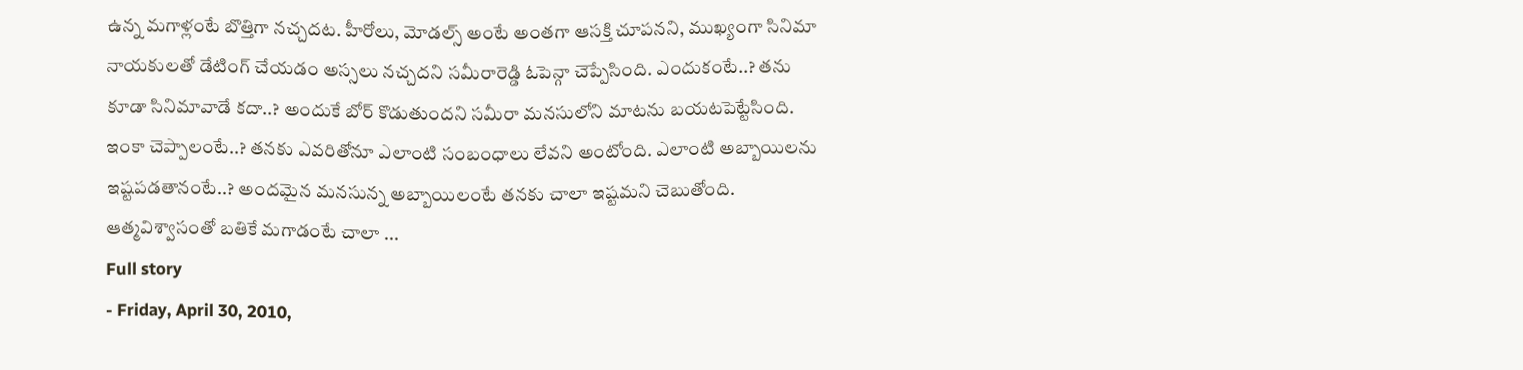ఉన్న మగాళ్లంటే బొత్తిగా నచ్చదట. హీరోలు, మోడల్స్ అంటే అంతగా ఆసక్తి చూపనని, ముఖ్యంగా సినిమా నాయకులతో డేటింగ్ చేయడం అస్సలు నచ్చదని సమీరారెడ్డి ఓపెన్గా చెప్పేసింది. ఎందుకంటే..? తను కూడా సినిమావాడే కదా..? అందుకే బోర్ కొడుతుందని సమీరా మనసులోని మాటను బయటపెట్టేసింది. ఇంకా చెప్పాలంటే..? తనకు ఎవరితోనూ ఎలాంటి సంబంధాలు లేవని అంటోంది. ఎలాంటి అబ్బాయిలను ఇష్టపడతానంటే..? అందమైన మనసున్న అబ్బాయిలంటే తనకు చాలా ఇష్టమని చెబుతోంది. ఆత్మవిశ్వాసంతో బతికే మగాడంటే చాలా ...
Full story
- Friday, April 30, 2010,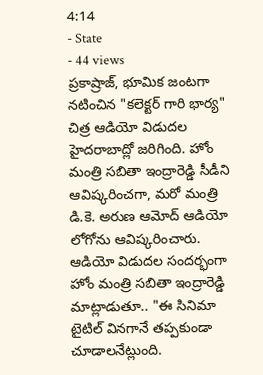4:14
- State
- 44 views
ప్రకాష్రాజ్, భూమిక జంటగా నటించిన "కలెక్టర్ గారి భార్య" చిత్ర ఆడియో విడుదల హైదరాబాద్లో జరిగింది. హోం మంత్రి సబితా ఇంద్రారెడ్డి సీడీని ఆవిష్కరించగా, మరో మంత్రి డి.కె. అరుణ ఆమోద్ ఆడియో లోగోను ఆవిష్కరించారు. ఆడియో విడుదల సందర్భంగా హోం మంత్రి సబితా ఇంద్రారెడ్డి మాట్లాడుతూ.. "ఈ సినిమా టైటిల్ వినగానే తప్పకుండా చూడాలనేట్లుంది.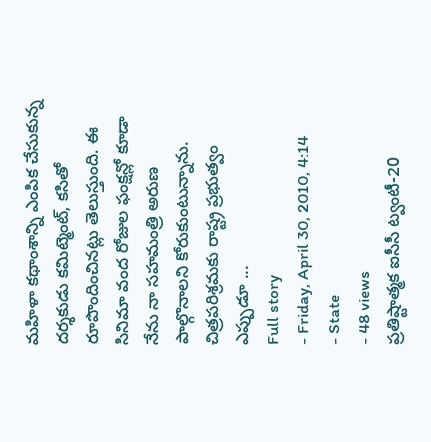మహిళా కథాంశాన్ని ఎంపిక చేసుకున్న దర్శకుడు కమిట్మెంట్, కసితో రూపొందించినట్లు తెలుస్తుంది. ఈ సినిమా వంద రోజుల ఫంక్షన్లో కూడా నేను నా సహమంత్రి అరుణ పాల్గొనాలని కోరుకుంటున్నాను. చిత్రపరిశ్రమకు రాష్ట్ర ప్రభుత్వం ఎప్పుడూ ...
Full story
- Friday, April 30, 2010, 4:14
- State
- 48 views
ప్రతిష్టాత్మక ఐసీసీ ట్వంటీ-20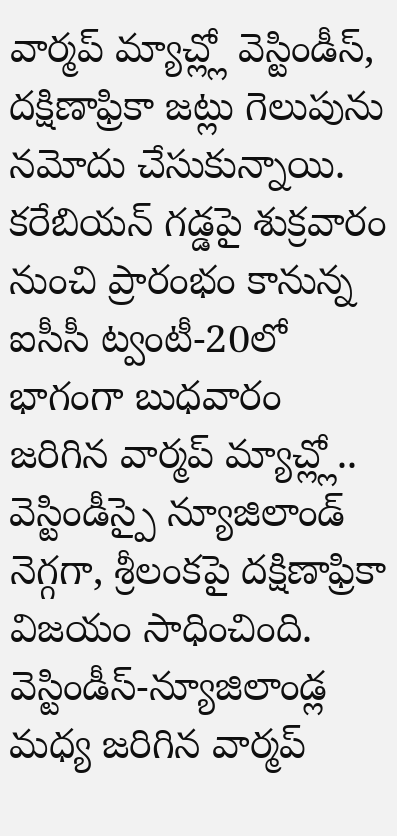వార్మప్ మ్యాచ్ల్లో వెస్టిండీస్, దక్షిణాఫ్రికా జట్లు గెలుపును నమోదు చేసుకున్నాయి. కరేబియన్ గడ్డపై శుక్రవారం నుంచి ప్రారంభం కానున్న ఐసీసీ ట్వంటీ-20లో భాగంగా బుధవారం జరిగిన వార్మప్ మ్యాచ్ల్లో.. వెస్టిండీస్పై న్యూజిలాండ్ నెగ్గగా, శ్రీలంకపై దక్షిణాఫ్రికా విజయం సాధించింది. వెస్టిండీస్-న్యూజిలాండ్ల మధ్య జరిగిన వార్మప్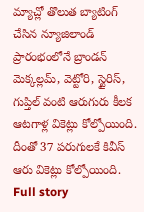మ్యాచ్లో తొలుత బ్యాటింగ్ చేసిన న్యూజిలాండ్ ప్రారంభంలోనే బ్రాండన్ మెక్కల్లమ్, వెట్టోరి, స్టైరిస్, గుప్తిల్ వంటి ఆరుగురు కీలక ఆటగాళ్ల వికెట్లు కోల్పోయింది. దీంతో 37 పరుగులకే కివీస్ ఆరు వికెట్లు కోల్పోయింది.
Full story